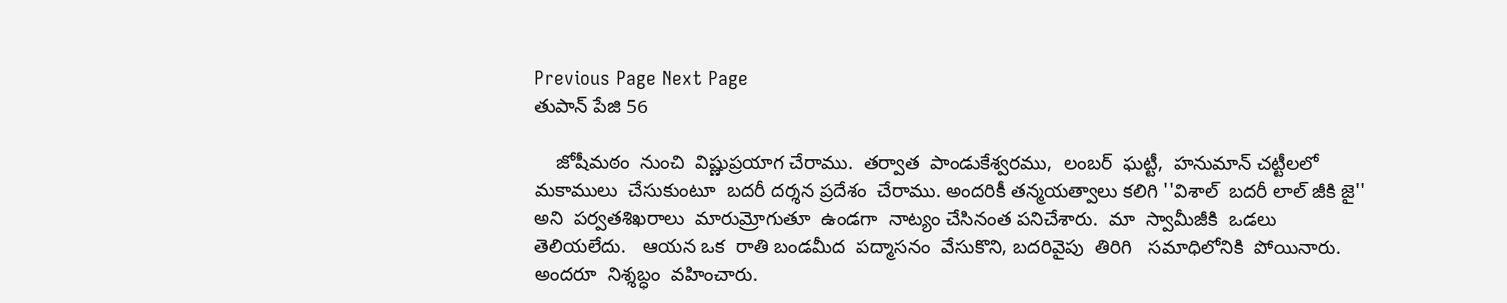Previous Page Next Page
తుపాన్ పేజి 56

    జోషీమఠం  నుంచి  విష్ణుప్రయాగ చేరాము.  తర్వాత  పాండుకేశ్వరము,  లంబర్  ఘట్టీ,  హనుమాన్ చట్టీలలో  మకాములు  చేసుకుంటూ  బదరీ దర్శన ప్రదేశం  చేరాము. అందరికీ తన్మయత్వాలు కలిగి ''విశాల్  బదరీ లాల్ జీకి జై'' అని  పర్వతశిఖరాలు  మారుమ్రోగుతూ  ఉండగా  నాట్యం చేసినంత పనిచేశారు.  మా  స్వామీజీకి  ఒడలు తెలియలేదు.   ఆయన ఒక  రాతి బండమీద  పద్మాసనం  వేసుకొని, బదరివైపు  తిరిగి   సమాధిలోనికి  పోయినారు.  అందరూ  నిశ్శబ్ధం  వహించారు.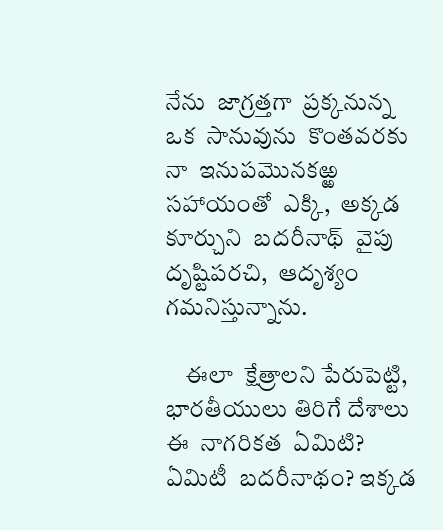నేను  జాగ్రత్తగా  ప్రక్కనున్న  ఒక  సానువును  కొంతవరకు  నా  ఇనుపమొనకఱ్ఱ  సహాయంతో  ఎక్కి,  అక్కడ  కూర్చుని  బదరీనాథ్  వైపు  దృష్టిపరచి,  ఆదృశ్యం గమనిస్తున్నాను.

    ఈలా  క్షేత్రాలని పేరుపెట్టి, భారతీయులు తిరిగే దేశాలు  ఈ  నాగరికత  ఏమిటి? ఏమిటీ  బదరీనాథం? ఇక్కడ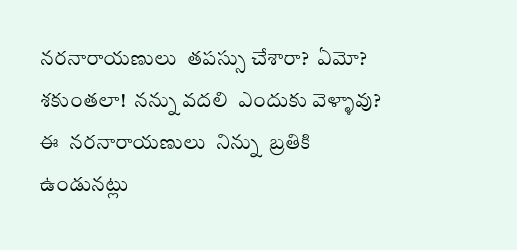నరనారాయణులు  తపస్సు చేశారా?  ఏమో?  శకుంతలా!  నన్ను వదలి  ఎందుకు వెళ్ళావు?  ఈ  నరనారాయణులు  నిన్ను  బ్రతికి  ఉండునట్లు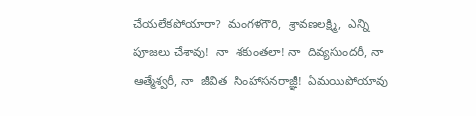చేయలేకపోయారా?  మంగళగౌరి,  శ్రావణలక్ష్మి,  ఎన్ని పూజలు చేశావు!  నా  శకుంతలా! నా  దివ్యసుందరీ, నా  ఆత్మేశ్వరీ, నా  జీవిత  సింహాసనరాజ్ఞీ!  ఏమయిపోయావు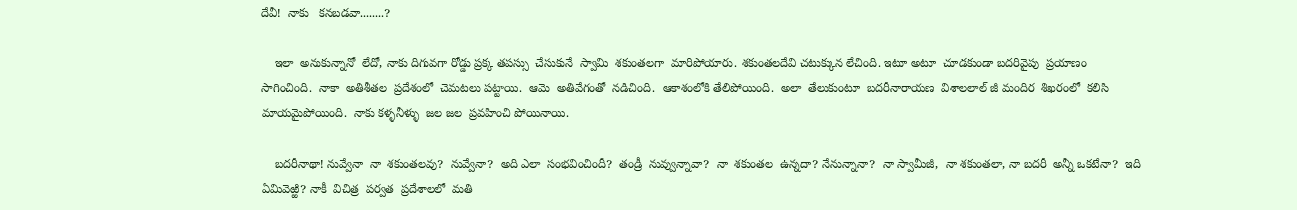దేవీ!  నాకు   కనబడవా........?

    ఇలా  అనుకున్నానో  లేదో, నాకు దిగువగా రోడ్డు ప్రక్క తపస్సు  చేసుకునే  స్వామి  శకుంతలగా  మారిపోయారు. శకుంతలదేవి చటుక్కున లేచింది. ఇటూ అటూ  చూడకుండా బదరివైపు  ప్రయాణం  సాగించింది.  నాకా  అతిశీతల  ప్రదేశంలో  చెమటలు పట్టాయి.  ఆమె  అతివేగంతో  నడిచింది.  ఆకాశంలోకి తేలిపోయింది.  అలా  తేలుకుంటూ  బదరీనారాయణ  విశాలలాల్ జీ మందిర  శిఖరంలో  కలిసి  మాయమైపోయింది.  నాకు కళ్ళనీళ్ళు  జల జల  ప్రవహించి పోయినాయి.

    బదరీనాథా! నువ్వేనా  నా  శకుంతలవు?  నువ్వేనా?  అది ఎలా  సంభవించిందీ?  తండ్రీ  నువ్వున్నావా?  నా  శకుంతల  ఉన్నదా? నేనున్నానా?  నా స్వామీజీ,  నా శకుంతలా, నా బదరీ  అన్నీ ఒకటేనా?  ఇది  ఏమివెఱ్ఱి? నాకీ  విచిత్ర  పర్వత  ప్రదేశాలలో  మతి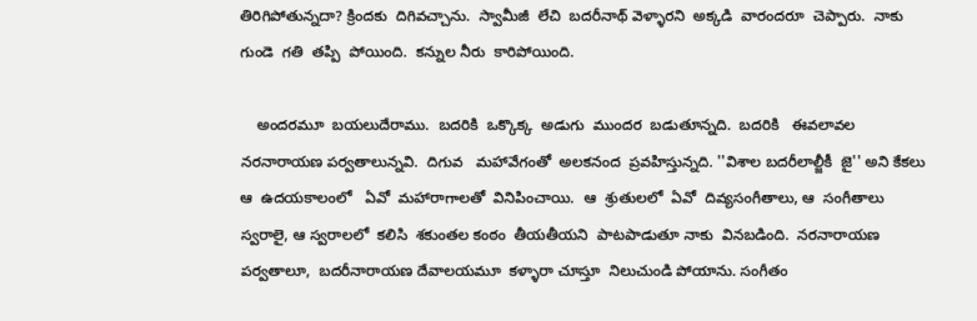తిరిగిపోతున్నదా? క్రిందకు  దిగివచ్చాను.  స్వామీజీ  లేచి  బదరీనాథ్ వెళ్ళారని  అక్కడి  వారందరూ  చెప్పారు.  నాకు   గుండె  గతి  తప్పి  పోయింది.  కన్నుల నీరు  కారిపోయింది.

    అందరమూ  బయలుదేరాము.  బదరికి  ఒక్కొక్క  అడుగు  ముందర  బడుతూన్నది.  బదరికి   ఈవలావల  నరనారాయణ పర్వతాలున్నవి.  దిగువ   మహావేగంతో  అలకనంద  ప్రవహిస్తున్నది. ''విశాల బదరీలాల్జీకీ  జై'' అని కేకలు  ఆ  ఉదయకాలంలో   ఏవో  మహారాగాలతో  వినిపించాయి.  ఆ  శ్రుతులలో  ఏవో  దివ్యసంగీతాలు, ఆ  సంగీతాలు  స్వరాలై, ఆ స్వరాలలో  కలిసి  శకుంతల కంఠం  తీయతీయని  పాటపాడుతూ నాకు  వినబడింది.  నరనారాయణ పర్వతాలూ,  బదరీనారాయణ దేవాలయమూ  కళ్ళారా చూస్తూ  నిలుచుండి పోయాను. సంగీతం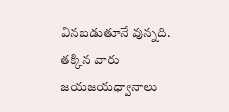వినబడుతూనే వున్నది.  తక్కిన వారు  జయజయధ్వానాలు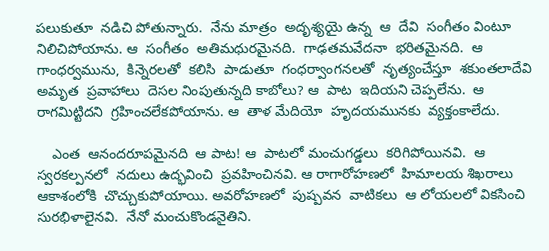పలుకుతూ  నడిచి పోతున్నారు.  నేను మాత్రం  అదృశ్యయై ఉన్న  ఆ  దేవి  సంగీతం వింటూ నిలిచిపోయాను. ఆ  సంగీతం  అతిమధురమైనది.  గాఢతమవేదనా  భరితమైనది.  ఆ  గాంధర్వమును,  కిన్నెరలతో  కలిసి  పాడుతూ  గంధర్వాంగనలతో  నృత్యంచేస్తూ  శకుంతలాదేవి  అమృత  ప్రవాహాలు  దెసల నింపుతున్నది కాబోలు? ఆ  పాట  ఇదియని చెప్పలేను.  ఆ  రాగమిట్టిదని  గ్రహించలేకపోయాను. ఆ  తాళ మేదియో  హృదయమునకు  వ్యక్తంకాలేదు.

    ఎంత  ఆనందరూపమైనది  ఆ పాట! ఆ  పాటలో మంచుగడ్డలు  కరిగిపోయినవి.  ఆ  స్వరకల్పనలో  నదులు ఉద్భవించి  ప్రవహించినవి. ఆ రాగారోహణలో  హిమాలయ శిఖరాలు  ఆకాశంలోకి  చొచ్చుకుపోయాయి. అవరోహణలో  పుష్పవన  వాటికలు  ఆ లోయలలో వికసించి  సురభిళాలైనవి.  నేనో మంచుకొండనైతిని.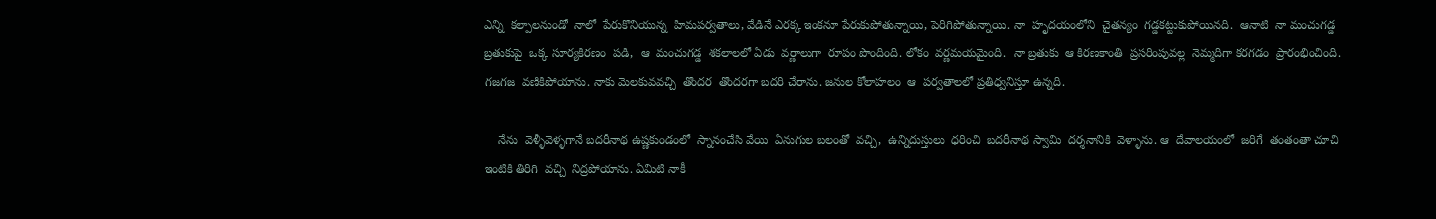ఎన్ని  కల్పాలనుండో  నాలో  పేరుకొనియున్న  హిమపర్వతాలు, వేడినే ఎరక్క ఇంకనూ పేరుకుపోతున్నాయి, పెరిగిపోతున్నాయి. నా  హృదయంలోని  చైతన్యం  గడ్డకట్టుకుపోయినది.  ఆనాటి  నా మంచుగడ్డ  బ్రతుకుపై  ఒక్క సూర్యకిరణం  పడి,  ఆ  మంచుగడ్డ  శకలాలలో ఏడు  వర్ణాలుగా  రూపం పొందింది. లోకం  వర్ణమయమైంది.  నా బ్రతుకు  ఆ కిరణకాంతి  ప్రసరింపువల్ల  నెమ్మదిగా కరగడం  ప్రారంభించింది. గజగజ  వణికిపోయాను. నాకు మెలకువవచ్చి  తొందర  తొందరగా బదరి చేరాను. జనుల కోలాహలం  ఆ  పర్వతాలలో ప్రతిధ్వనిస్తూ ఉన్నది.

    నేను  వెళ్ళీవెళ్ళగానే బదరీనాథ ఉష్ణకుండంలో  స్నానంచేసి వేయి  ఏనుగుల బలంతో  వచ్చి,  ఉన్నిదుస్తులు  ధరించి  బదరీనాథ స్వామి  దర్శనానికి  వెళ్ళాను. ఆ  దేవాలయంలో  జరిగే  తంతంతా చూచి  ఇంటికి తిరిగి  వచ్చి  నిద్రపోయాను. ఏమిటి నాకీ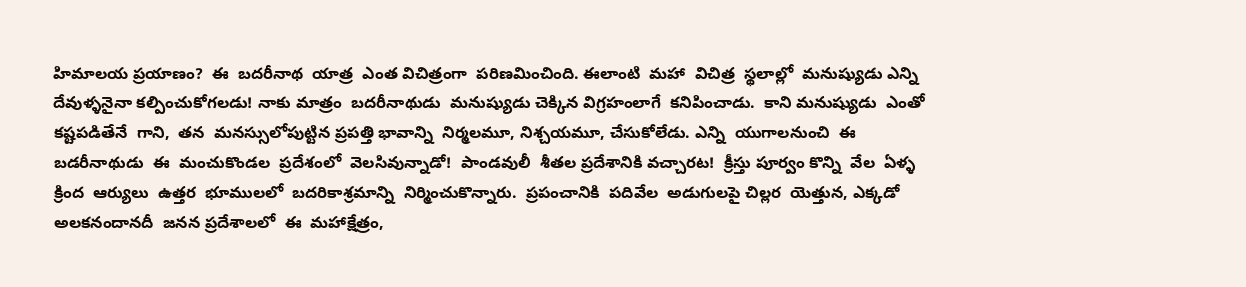హిమాలయ ప్రయాణం?  ఈ  బదరీనాథ  యాత్ర  ఎంత విచిత్రంగా  పరిణమించింది. ఈలాంటి  మహా  విచిత్ర  స్థలాల్లో  మనుష్యుడు ఎన్ని  దేవుళ్ళనైనా కల్పించుకోగలడు! నాకు మాత్రం  బదరీనాథుడు  మనుష్యుడు చెక్కిన విగ్రహంలాగే  కనిపించాడు.  కాని మనుష్యుడు  ఎంతో  కష్టపడితేనే  గాని,  తన  మనస్సులోపుట్టిన ప్రపత్తి భావాన్ని  నిర్మలమూ, నిశ్చయమూ, చేసుకోలేడు. ఎన్ని  యుగాలనుంచి  ఈ బడరీనాథుడు  ఈ  మంచుకొండల  ప్రదేశంలో  వెలసివున్నాడో!  పాండవులీ  శీతల ప్రదేశానికి వచ్చారట!  క్రీస్తు పూర్వం కొన్ని  వేల  ఏళ్ళ  క్రింద  ఆర్యులు  ఉత్తర  భూములలో  బదరికాశ్రమాన్ని  నిర్మించుకొన్నారు.  ప్రపంచానికి  పదివేల  అడుగులపై చిల్లర  యెత్తున, ఎక్కడో  అలకనందానదీ  జనన ప్రదేశాలలో  ఈ  మహాక్షేత్రం,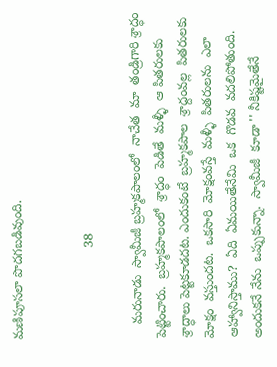మణిపూసలా పొదగబడివుంది.


                         38

    మరునాడు  స్వామీజీ బ్రహ్మకపాలంలో  నాచేత  మా  తండ్రిగారి శ్రాద్ధం  పెట్టించారు.  బ్రహ్మకపాలంలో  శ్రాద్ధం  పెడితే  మళ్ళీ  ఆ పితరులకు  శ్రాద్ధాలు పెట్టకూడదట. ఎందుకంటే  బ్రహ్మకపాల  శ్రాద్దంవల్ల  పితరులకు మోక్షం  వస్తుందట.  ఒకసారి  మోక్షంవస్తే  మళ్ళీ  పితరులను  ఎలా  ఆహ్వానిస్తాము?  ఏది  ఏమయితేనేమి  ఒక  గొడవ  వదలిపోతుంది. అందుకనే నేను  ఒప్పుకున్నా.  స్వామీజీ  కూడా '' నీకిష్టమైతేనే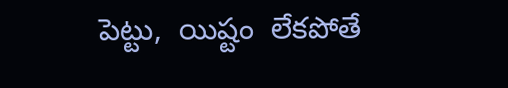పెట్టు,  యిష్టం  లేకపోతే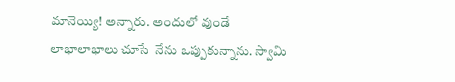మానెయ్యి! అన్నారు. అందులో వుండే  లాభాలాభాలు చూసే  నేను ఒప్పుకున్నాను. స్వామి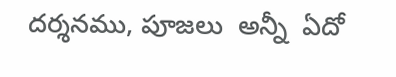దర్శనము, పూజలు  అన్నీ  ఏదో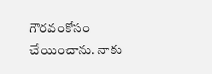గౌరవంకోసం  చేయించాను. నాకు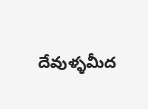దేవుళ్ళమీద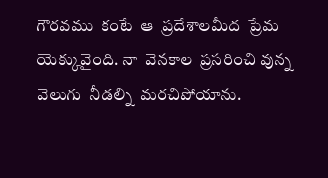గౌరవము  కంటే  ఆ  ప్రదేశాలమీద  ప్రేమ యెక్కువైంది. నా  వెనకాల  ప్రసరించి వున్న  వెలుగు  నీడల్ని  మరచిపోయాను.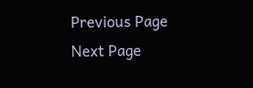Previous Page Next Page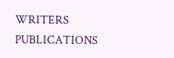WRITERS
PUBLICATIONS